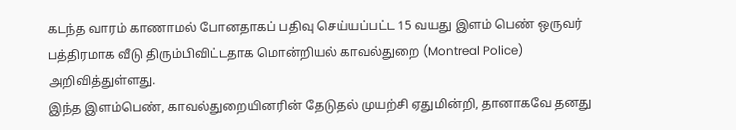கடந்த வாரம் காணாமல் போனதாகப் பதிவு செய்யப்பட்ட 15 வயது இளம் பெண் ஒருவர் பத்திரமாக வீடு திரும்பிவிட்டதாக மொன்றியல் காவல்துறை (Montreal Police) அறிவித்துள்ளது.
இந்த இளம்பெண், காவல்துறையினரின் தேடுதல் முயற்சி ஏதுமின்றி, தானாகவே தனது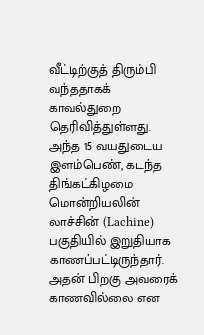வீட்டிற்குத் திரும்பி வந்ததாகக் காவல்துறை தெரிவித்துள்ளது.
அந்த 15 வயதுடைய இளம்பெண், கடந்த திங்கட்கிழமை மொன்றியலின் லாச்சின் (Lachine) பகுதியில் இறுதியாக காணப்பட்டிருந்தார்.
அதன் பிறகு அவரைக் காணவில்லை என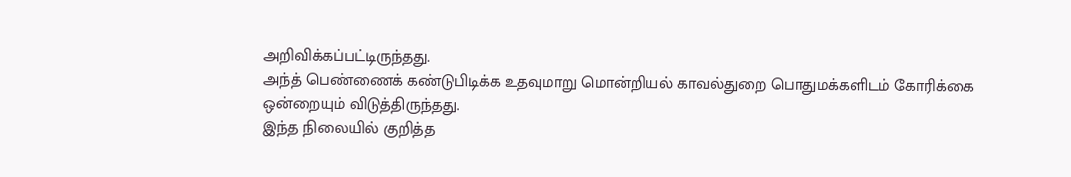அறிவிக்கப்பட்டிருந்தது.
அந்த் பெண்ணைக் கண்டுபிடிக்க உதவுமாறு மொன்றியல் காவல்துறை பொதுமக்களிடம் கோரிக்கை ஒன்றையும் விடுத்திருந்தது.
இந்த நிலையில் குறித்த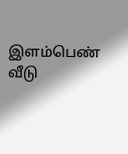இளம்பெண் வீடு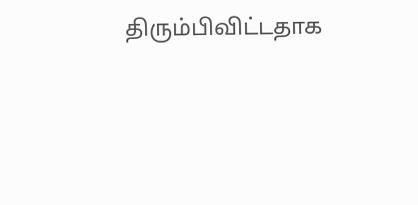திரும்பிவிட்டதாக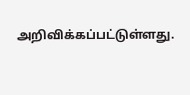அறிவிக்கப்பட்டுள்ளது.